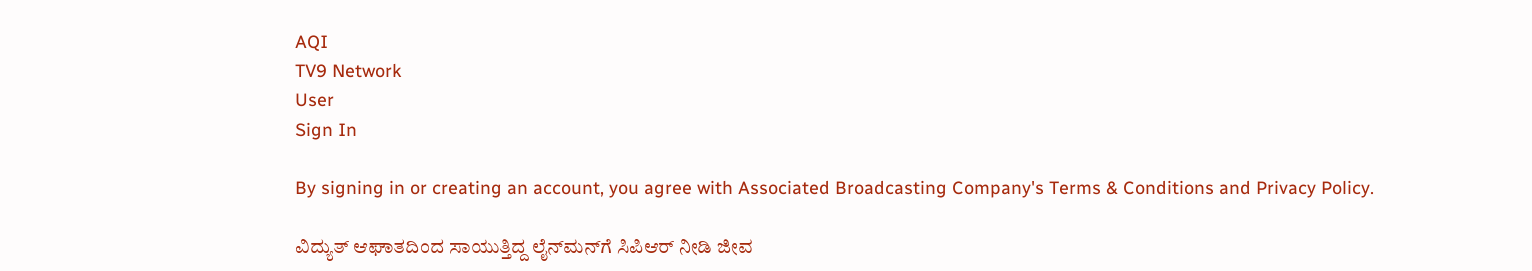AQI
TV9 Network
User
Sign In

By signing in or creating an account, you agree with Associated Broadcasting Company's Terms & Conditions and Privacy Policy.

ವಿದ್ಯುತ್ ಆಘಾತದಿಂದ ಸಾಯುತ್ತಿದ್ದ ಲೈನ್‌ಮನ್‌ಗೆ ಸಿಪಿಆರ್ ನೀಡಿ ಜೀವ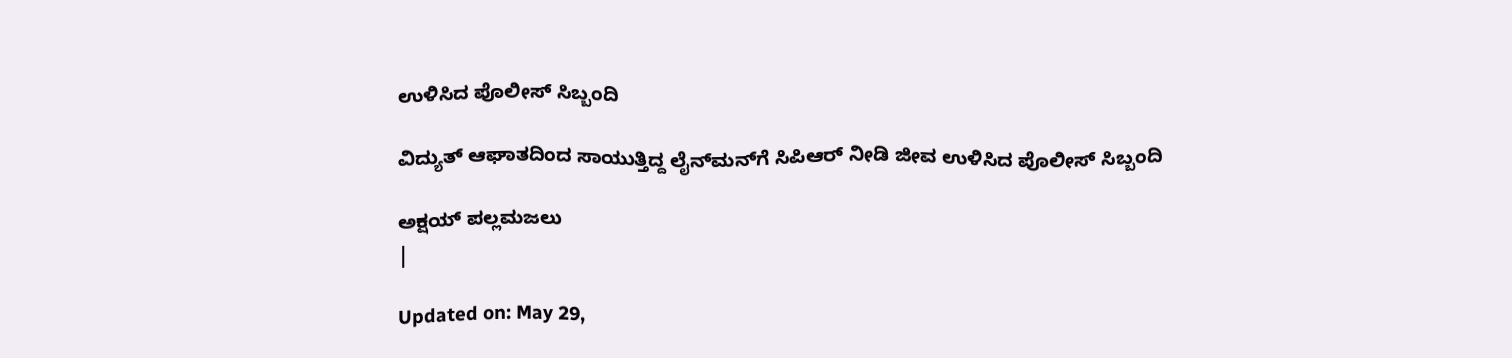ಉಳಿಸಿದ ಪೊಲೀಸ್ ಸಿಬ್ಬಂದಿ

ವಿದ್ಯುತ್ ಆಘಾತದಿಂದ ಸಾಯುತ್ತಿದ್ದ ಲೈನ್‌ಮನ್‌ಗೆ ಸಿಪಿಆರ್ ನೀಡಿ ಜೀವ ಉಳಿಸಿದ ಪೊಲೀಸ್ ಸಿಬ್ಬಂದಿ

ಅಕ್ಷಯ್ ಪಲ್ಲಮಜಲು
|

Updated on: May 29,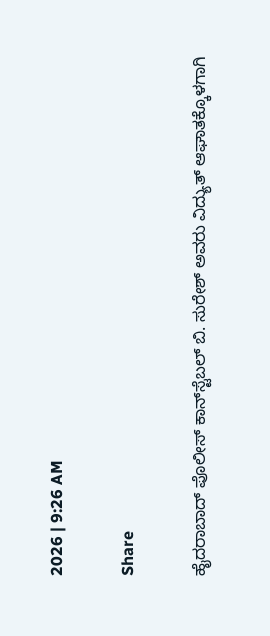2026 | 9:26 AM

Share

ಹೈದರಾಬಾದ್ ಪೊಲೀಸ್ ಕಾನ್‌ಸ್ಟೆಬಲ್ ಬಿ. ಸುರೇಶ್ ಅವರು ವಿದ್ಯುತ್ ಆಘಾತಕ್ಕೊಳಗಾಗಿ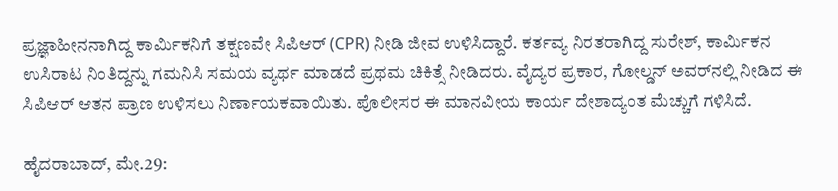ಪ್ರಜ್ಞಾಹೀನನಾಗಿದ್ದ ಕಾರ್ಮಿಕನಿಗೆ ತಕ್ಷಣವೇ ಸಿಪಿಆರ್ (CPR) ನೀಡಿ ಜೀವ ಉಳಿಸಿದ್ದಾರೆ. ಕರ್ತವ್ಯ ನಿರತರಾಗಿದ್ದ ಸುರೇಶ್, ಕಾರ್ಮಿಕನ ಉಸಿರಾಟ ನಿಂತಿದ್ದನ್ನು ಗಮನಿಸಿ ಸಮಯ ವ್ಯರ್ಥ ಮಾಡದೆ ಪ್ರಥಮ ಚಿಕಿತ್ಸೆ ನೀಡಿದರು. ವೈದ್ಯರ ಪ್ರಕಾರ, ಗೋಲ್ಡನ್ ಅವರ್‌ನಲ್ಲಿ ನೀಡಿದ ಈ ಸಿಪಿಆರ್ ಆತನ ಪ್ರಾಣ ಉಳಿಸಲು ನಿರ್ಣಾಯಕವಾಯಿತು. ಪೊಲೀಸರ ಈ ಮಾನವೀಯ ಕಾರ್ಯ ದೇಶಾದ್ಯಂತ ಮೆಚ್ಚುಗೆ ಗಳಿಸಿದೆ.

ಹೈದರಾಬಾದ್, ಮೇ.29: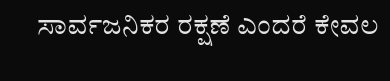ಸಾರ್ವಜನಿಕರ ರಕ್ಷಣೆ ಎಂದರೆ ಕೇವಲ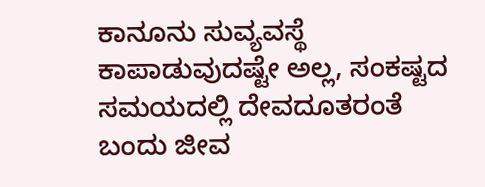ಕಾನೂನು ಸುವ್ಯವಸ್ಥೆ ಕಾಪಾಡುವುದಷ್ಟೇ ಅಲ್ಲ, ಸಂಕಷ್ಟದ ಸಮಯದಲ್ಲಿ ದೇವದೂತರಂತೆ ಬಂದು ಜೀವ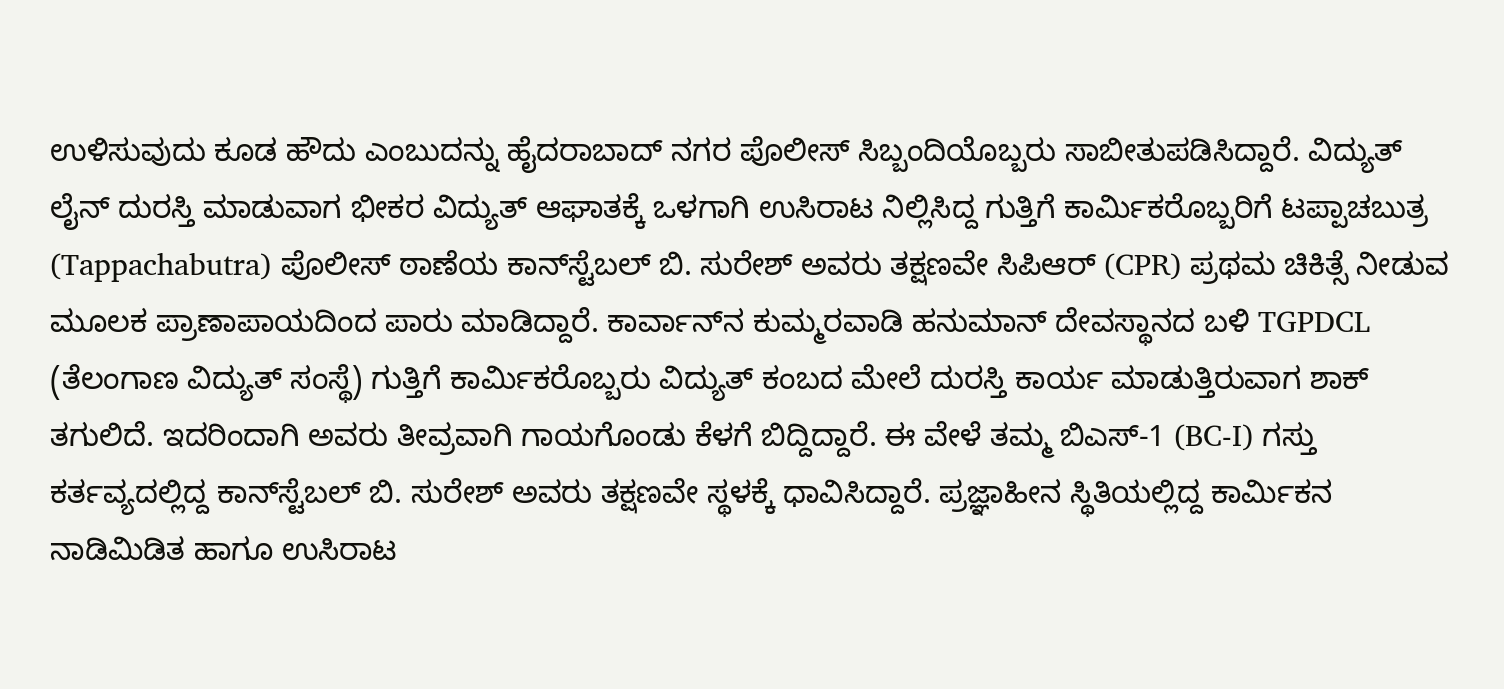ಉಳಿಸುವುದು ಕೂಡ ಹೌದು ಎಂಬುದನ್ನು ಹೈದರಾಬಾದ್ ನಗರ ಪೊಲೀಸ್ ಸಿಬ್ಬಂದಿಯೊಬ್ಬರು ಸಾಬೀತುಪಡಿಸಿದ್ದಾರೆ. ವಿದ್ಯುತ್ ಲೈನ್‌ ದುರಸ್ತಿ ಮಾಡುವಾಗ ಭೀಕರ ವಿದ್ಯುತ್ ಆಘಾತಕ್ಕೆ ಒಳಗಾಗಿ ಉಸಿರಾಟ ನಿಲ್ಲಿಸಿದ್ದ ಗುತ್ತಿಗೆ ಕಾರ್ಮಿಕರೊಬ್ಬರಿಗೆ ಟಪ್ಪಾಚಬುತ್ರ (Tappachabutra) ಪೊಲೀಸ್ ಠಾಣೆಯ ಕಾನ್‌ಸ್ಟೆಬಲ್ ಬಿ. ಸುರೇಶ್ ಅವರು ತಕ್ಷಣವೇ ಸಿಪಿಆರ್ (CPR) ಪ್ರಥಮ ಚಿಕಿತ್ಸೆ ನೀಡುವ ಮೂಲಕ ಪ್ರಾಣಾಪಾಯದಿಂದ ಪಾರು ಮಾಡಿದ್ದಾರೆ. ಕಾರ್ವಾನ್‌ನ ಕುಮ್ಮರವಾಡಿ ಹನುಮಾನ್ ದೇವಸ್ಥಾನದ ಬಳಿ TGPDCL (ತೆಲಂಗಾಣ ವಿದ್ಯುತ್ ಸಂಸ್ಥೆ) ಗುತ್ತಿಗೆ ಕಾರ್ಮಿಕರೊಬ್ಬರು ವಿದ್ಯುತ್ ಕಂಬದ ಮೇಲೆ ದುರಸ್ತಿ ಕಾರ್ಯ ಮಾಡುತ್ತಿರುವಾಗ ಶಾಕ್ ತಗುಲಿದೆ. ಇದರಿಂದಾಗಿ ಅವರು ತೀವ್ರವಾಗಿ ಗಾಯಗೊಂಡು ಕೆಳಗೆ ಬಿದ್ದಿದ್ದಾರೆ. ಈ ವೇಳೆ ತಮ್ಮ ಬಿಎಸ್‌-1 (BC-I) ಗಸ್ತು ಕರ್ತವ್ಯದಲ್ಲಿದ್ದ ಕಾನ್‌ಸ್ಟೆಬಲ್ ಬಿ. ಸುರೇಶ್ ಅವರು ತಕ್ಷಣವೇ ಸ್ಥಳಕ್ಕೆ ಧಾವಿಸಿದ್ದಾರೆ. ಪ್ರಜ್ಞಾಹೀನ ಸ್ಥಿತಿಯಲ್ಲಿದ್ದ ಕಾರ್ಮಿಕನ ನಾಡಿಮಿಡಿತ ಹಾಗೂ ಉಸಿರಾಟ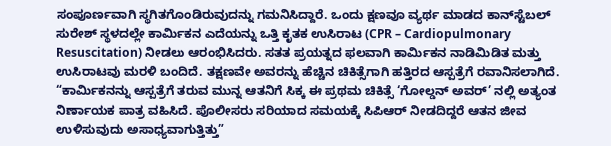ಸಂಪೂರ್ಣವಾಗಿ ಸ್ಥಗಿತಗೊಂಡಿರುವುದನ್ನು ಗಮನಿಸಿದ್ದಾರೆ. ಒಂದು ಕ್ಷಣವೂ ವ್ಯರ್ಥ ಮಾಡದ ಕಾನ್‌ಸ್ಟೆಬಲ್ ಸುರೇಶ್ ಸ್ಥಳದಲ್ಲೇ ಕಾರ್ಮಿಕನ ಎದೆಯನ್ನು ಒತ್ತಿ ಕೃತಕ ಉಸಿರಾಟ (CPR – Cardiopulmonary Resuscitation) ನೀಡಲು ಆರಂಭಿಸಿದರು. ಸತತ ಪ್ರಯತ್ನದ ಫಲವಾಗಿ ಕಾರ್ಮಿಕನ ನಾಡಿಮಿಡಿತ ಮತ್ತು ಉಸಿರಾಟವು ಮರಳಿ ಬಂದಿದೆ. ತಕ್ಷಣವೇ ಅವರನ್ನು ಹೆಚ್ಚಿನ ಚಿಕಿತ್ಸೆಗಾಗಿ ಹತ್ತಿರದ ಆಸ್ಪತ್ರೆಗೆ ರವಾನಿಸಲಾಗಿದೆ. “ಕಾರ್ಮಿಕನನ್ನು ಆಸ್ಪತ್ರೆಗೆ ತರುವ ಮುನ್ನ ಆತನಿಗೆ ಸಿಕ್ಕ ಈ ಪ್ರಥಮ ಚಿಕಿತ್ಸೆ ‘ಗೋಲ್ಡನ್ ಅವರ್’ ನಲ್ಲಿ ಅತ್ಯಂತ ನಿರ್ಣಾಯಕ ಪಾತ್ರ ವಹಿಸಿದೆ. ಪೊಲೀಸರು ಸರಿಯಾದ ಸಮಯಕ್ಕೆ ಸಿಪಿಆರ್ ನೀಡದಿದ್ದರೆ ಆತನ ಜೀವ ಉಳಿಸುವುದು ಅಸಾಧ್ಯವಾಗುತ್ತಿತ್ತು”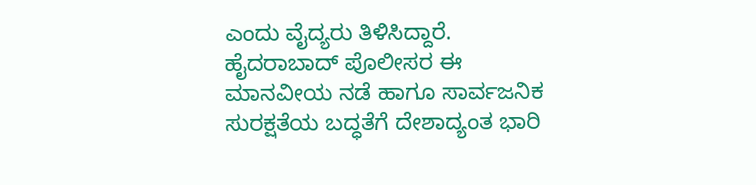ಎಂದು ವೈದ್ಯರು ತಿಳಿಸಿದ್ದಾರೆ. ಹೈದರಾಬಾದ್ ಪೊಲೀಸರ ಈ ಮಾನವೀಯ ನಡೆ ಹಾಗೂ ಸಾರ್ವಜನಿಕ ಸುರಕ್ಷತೆಯ ಬದ್ಧತೆಗೆ ದೇಶಾದ್ಯಂತ ಭಾರಿ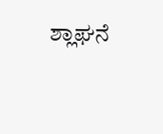ಶ್ಲಾಘನೆ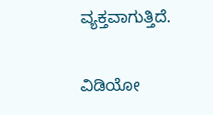ವ್ಯಕ್ತವಾಗುತ್ತಿದೆ.

ವಿಡಿಯೋ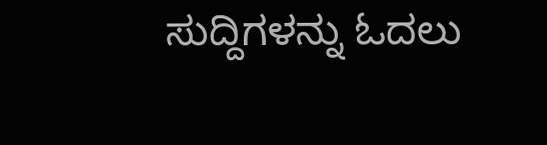ಸುದ್ದಿಗಳನ್ನು ಓದಲು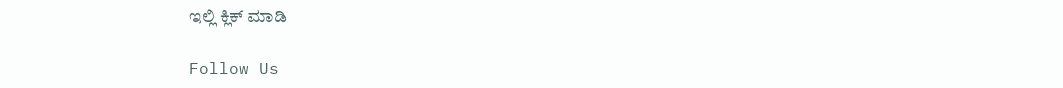ಇಲ್ಲಿ ಕ್ಲಿಕ್ ಮಾಡಿ

Follow Us